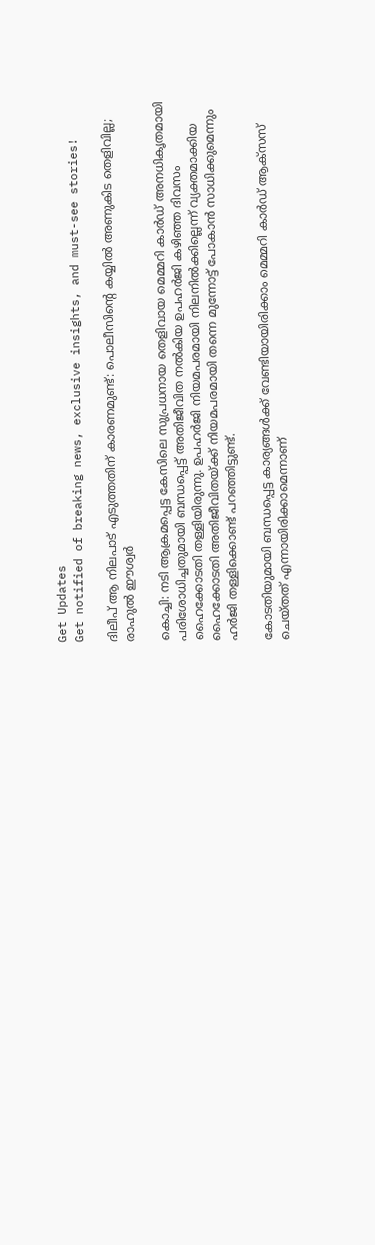Get Updates
Get notified of breaking news, exclusive insights, and must-see stories!

ദിലീപ് ആ നിലപാട് എടുത്തതിന് കാരണമുണ്ട്: പൊലീസിന്റെ കയ്യില്‍ അണുകിട തെളിവില്ല; രാഹുല്‍ ഈശ്വർ

കൊച്ചി: നടി ആക്രമപ്പെട്ട കേസിലെ സുപ്രധനായ തെളിവായ മെമ്മറി കാർഡ് അനധികൃതമായി പരിശോധിച്ചതുമായി ബന്ധപ്പെട്ട് അതിജീവിത നല്‍കിയ ഉപഹർജി കഴിഞ്ഞ ദിവസം ഹൈക്കോടതി തള്ളിയിരുന്നു. ഉപഹർജി നിയമപരമായി നിലനില്‍ക്കില്ലെന്ന് വ്യക്തമാക്കിയ ഹൈക്കോടതി അതിജീവിതയ്ക്ക് നിയമപരമായി തന്നെ മുന്നോട്ട് പോകാന്‍ സാധിക്കുമെന്നും ഹർജി തള്ളിക്കൊണ്ട് പറഞ്ഞിട്ടുണ്ട്.

കോടതിയുമായി ബന്ധപ്പെട്ട കാര്യങ്ങള്‍ക്ക് വേണ്ടിയായിരിക്കാം മെമ്മറി കാർഡ് ആക്സസ് ചെയ്തത് എന്നായിരിക്കാമെന്നാണ്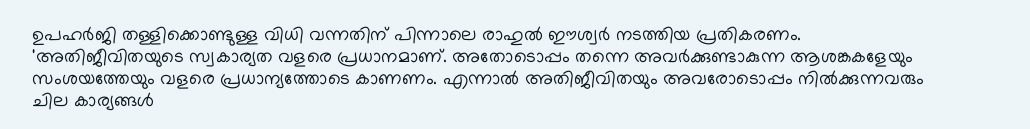ഉപഹർജി തള്ളിക്കൊണ്ടുള്ള വിധി വന്നതിന് പിന്നാലെ രാഹുല്‍ ഈശ്വർ നടത്തിയ പ്രതികരണം. 'അതിജീവിതയുടെ സ്വകാര്യത വളരെ പ്രധാനമാണ്. അതോടൊപ്പം തന്നെ അവർക്കുണ്ടാകുന്ന ആശങ്കകളേയും സംശയത്തേയും വളരെ പ്രധാന്യത്തോടെ കാണണം. എന്നാല്‍ അതിജീവിതയും അവരോടൊപ്പം നില്‍ക്കുന്നവരും ചില കാര്യങ്ങള്‍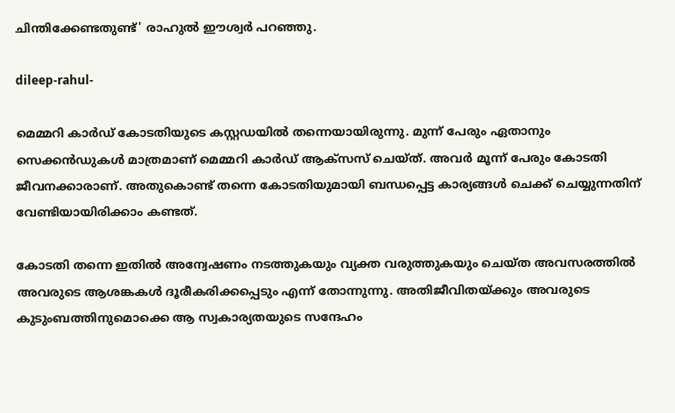ചിന്തിക്കേണ്ടതുണ്ട്' രാഹുല്‍ ഈശ്വർ പറഞ്ഞു.

dileep-rahul-

മെമ്മറി കാർഡ് കോടതിയുടെ കസ്റ്റഡയില്‍ തന്നെയായിരുന്നു. മുന്ന് പേരും ഏതാനും സെക്കന്‍ഡുകള്‍ മാത്രമാണ് മെമ്മറി കാർഡ് ആക്സസ് ചെയ്ത്. അവർ മൂന്ന് പേരും കോടതി ജീവനക്കാരാണ്. അതുകൊണ്ട് തന്നെ കോടതിയുമായി ബന്ധപ്പെട്ട കാര്യങ്ങള്‍ ചെക്ക് ചെയ്യുന്നതിന് വേണ്ടിയായിരിക്കാം കണ്ടത്.

കോടതി തന്നെ ഇതില്‍ അന്വേഷണം നടത്തുകയും വ്യക്ത വരുത്തുകയും ചെയ്ത അവസരത്തില്‍ അവരുടെ ആശങ്കകള്‍ ദൂരീകരിക്കപ്പെടും എന്ന് തോന്നുന്നു. അതിജീവിതയ്ക്കും അവരുടെ കുടുംബത്തിനുമൊക്കെ ആ സ്വകാര്യതയുടെ സന്ദേഹം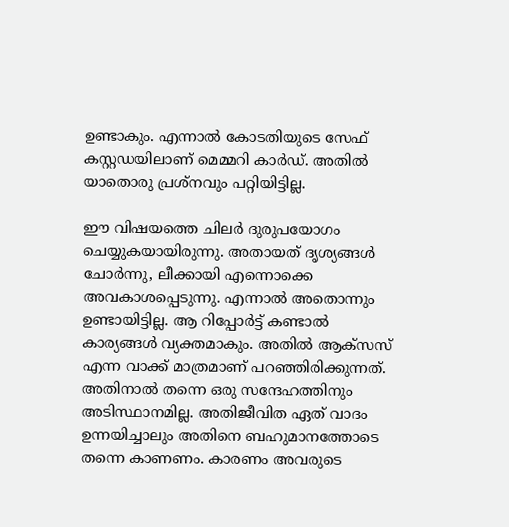ഉണ്ടാകും. എന്നാല്‍ കോടതിയുടെ സേഫ് കസ്റ്റഡയിലാണ് മെമ്മറി കാർഡ്. അതില്‍ യാതൊരു പ്രശ്നവും പറ്റിയിട്ടില്ല.

ഈ വിഷയത്തെ ചിലർ ദുരുപയോഗം ചെയ്യുകയായിരുന്നു. അതായത് ദൃശ്യങ്ങള്‍ ചോർന്നു, ലീക്കായി എന്നൊക്കെ അവകാശപ്പെടുന്നു. എന്നാല്‍ അതൊന്നും ഉണ്ടായിട്ടില്ല. ആ റിപ്പോർട്ട് കണ്ടാല്‍ കാര്യങ്ങള്‍ വ്യക്തമാകും. അതില്‍ ആക്സസ് എന്ന വാക്ക് മാത്രമാണ് പറഞ്ഞിരിക്കുന്നത്. അതിനാല്‍ തന്നെ ഒരു സന്ദേഹത്തിനും അടിസ്ഥാനമില്ല. അതിജീവിത ഏത് വാദം ഉന്നയിച്ചാലും അതിനെ ബഹുമാനത്തോടെ തന്നെ കാണണം. കാരണം അവരുടെ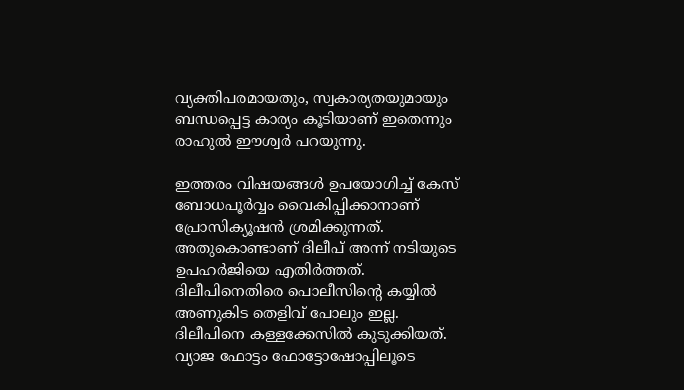വ്യക്തിപരമായതും, സ്വകാര്യതയുമായും ബന്ധപ്പെട്ട കാര്യം കൂടിയാണ് ഇതെന്നും രാഹുല്‍ ഈശ്വർ പറയുന്നു.

ഇത്തരം വിഷയങ്ങള്‍ ഉപയോഗിച്ച് കേസ് ബോധപൂർവ്വം വൈകിപ്പിക്കാനാണ് പ്രോസിക്യൂഷന്‍ ശ്രമിക്കുന്നത്. അതുകൊണ്ടാണ് ദിലീപ് അന്ന് നടിയുടെ ഉപഹർജിയെ എതിർത്തത്. ദിലീപിനെതിരെ പൊലീസിന്റെ കയ്യില്‍ അണുകിട തെളിവ് പോലും ഇല്ല. ദിലീപിനെ കള്ളക്കേസില്‍ കുടുക്കിയത്. വ്യാജ ഫോട്ടം ഫോട്ടോഷോപ്പിലൂടെ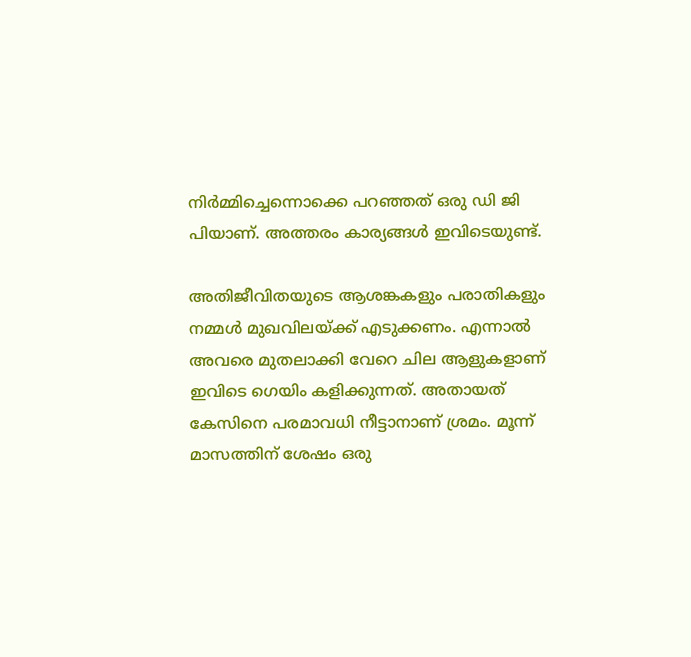നിർമ്മിച്ചെന്നൊക്കെ പറഞ്ഞത് ഒരു ഡി ജി പിയാണ്. അത്തരം കാര്യങ്ങള്‍ ഇവിടെയുണ്ട്.

അതിജീവിതയുടെ ആശങ്കകളും പരാതികളും നമ്മള്‍ മുഖവിലയ്ക്ക് എടുക്കണം. എന്നാല്‍ അവരെ മുതലാക്കി വേറെ ചില ആളുകളാണ് ഇവിടെ ഗെയിം കളിക്കുന്നത്. അതായത് കേസിനെ പരമാവധി നീട്ടാനാണ് ശ്രമം. മൂന്ന് മാസത്തിന് ശേഷം ഒരു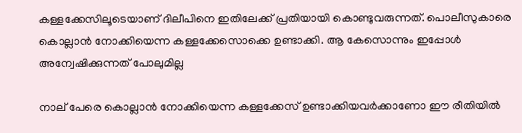കള്ളക്കേസിലൂടെയാണ് ദിലീപിനെ ഇതിലേക്ക് പ്രതിയായി കൊണ്ടുവരുന്നത്. പൊലീസുകാരെ കൊല്ലാന്‍ നോക്കിയെന്ന കള്ളക്കേസൊക്കെ ഉണ്ടാക്കി. ആ കേസൊന്നും ഇപ്പോള്‍ അന്വേഷിക്കുന്നത് പോലുമില്ല

നാല് പേരെ കൊല്ലാന്‍ നോക്കിയെന്ന കള്ളക്കേസ് ഉണ്ടാക്കിയവർക്കാണോ ഈ രീതിയില്‍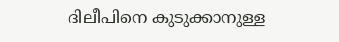ദിലീപിനെ കുടുക്കാനുള്ള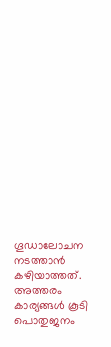ഗൂഡാലോചന നടത്താന്‍ കഴിയാത്തത്. അത്തരം കാര്യങ്ങള്‍ കൂടി പൊതുജനം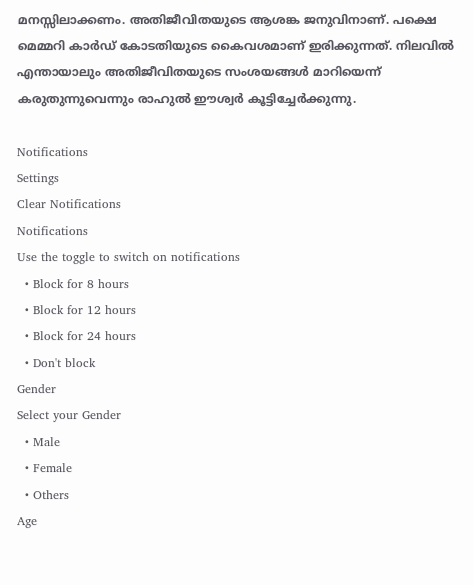മനസ്സിലാക്കണം. അതിജീവിതയുടെ ആശങ്ക ജനുവിനാണ്. പക്ഷെ മെമ്മറി കാർഡ് കോടതിയുടെ കൈവശമാണ് ഇരിക്കുന്നത്. നിലവില്‍ എന്തായാലും അതിജീവിതയുടെ സംശയങ്ങള്‍ മാറിയെന്ന് കരുതുന്നുവെന്നും രാഹുല്‍ ഈശ്വർ കൂട്ടിച്ചേർക്കുന്നു.

Notifications
Settings
Clear Notifications
Notifications
Use the toggle to switch on notifications
  • Block for 8 hours
  • Block for 12 hours
  • Block for 24 hours
  • Don't block
Gender
Select your Gender
  • Male
  • Female
  • Others
Age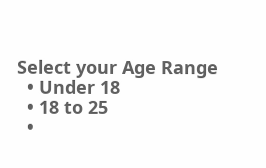Select your Age Range
  • Under 18
  • 18 to 25
  •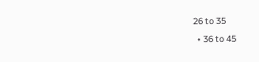26 to 35
  • 36 to 45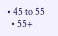• 45 to 55
  • 55+